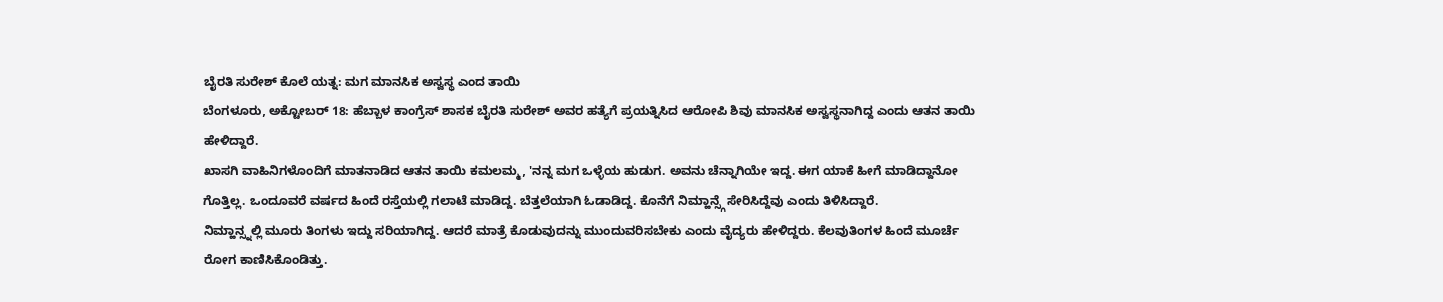ಬೈರತಿ ಸುರೇಶ್ ಕೊಲೆ ಯತ್ನ: ಮಗ ಮಾನಸಿಕ ಅಸ್ವಸ್ಥ ಎಂದ ತಾಯಿ
ಬೆಂಗಳೂರು, ಅಕ್ಟೋಬರ್ 18: ಹೆಬ್ಬಾಳ ಕಾಂಗ್ರೆಸ್ ಶಾಸಕ ಬೈರತಿ ಸುರೇಶ್ ಅವರ ಹತ್ಯೆಗೆ ಪ್ರಯತ್ನಿಸಿದ ಆರೋಪಿ ಶಿವು ಮಾನಸಿಕ ಅಸ್ವಸ್ಥನಾಗಿದ್ದ ಎಂದು ಆತನ ತಾಯಿ ಹೇಳಿದ್ದಾರೆ.
ಖಾಸಗಿ ವಾಹಿನಿಗಳೊಂದಿಗೆ ಮಾತನಾಡಿದ ಆತನ ತಾಯಿ ಕಮಲಮ್ಮ, 'ನನ್ನ ಮಗ ಒಳ್ಳೆಯ ಹುಡುಗ. ಅವನು ಚೆನ್ನಾಗಿಯೇ ಇದ್ದ. ಈಗ ಯಾಕೆ ಹೀಗೆ ಮಾಡಿದ್ದಾನೋ ಗೊತ್ತಿಲ್ಲ. ಒಂದೂವರೆ ವರ್ಷದ ಹಿಂದೆ ರಸ್ತೆಯಲ್ಲಿ ಗಲಾಟೆ ಮಾಡಿದ್ದ. ಬೆತ್ತಲೆಯಾಗಿ ಓಡಾಡಿದ್ದ. ಕೊನೆಗೆ ನಿಮ್ಹಾನ್ಸ್ಗೆ ಸೇರಿಸಿದ್ದೆವು ಎಂದು ತಿಳಿಸಿದ್ದಾರೆ.
ನಿಮ್ಹಾನ್ಸ್ನಲ್ಲಿ ಮೂರು ತಿಂಗಳು ಇದ್ದು ಸರಿಯಾಗಿದ್ದ. ಆದರೆ ಮಾತ್ರೆ ಕೊಡುವುದನ್ನು ಮುಂದುವರಿಸಬೇಕು ಎಂದು ವೈದ್ಯರು ಹೇಳಿದ್ದರು. ಕೆಲವುತಿಂಗಳ ಹಿಂದೆ ಮೂರ್ಚೆ ರೋಗ ಕಾಣಿಸಿಕೊಂಡಿತ್ತು.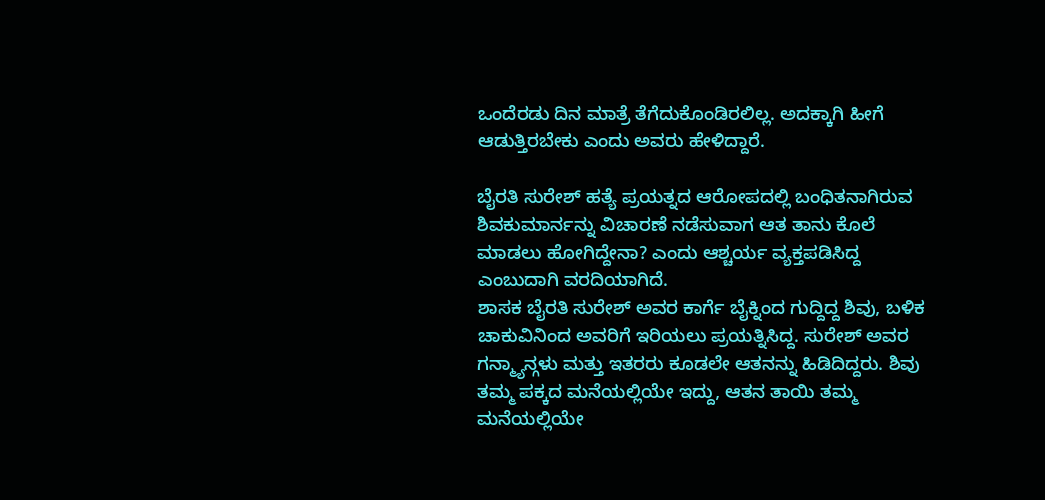ಒಂದೆರಡು ದಿನ ಮಾತ್ರೆ ತೆಗೆದುಕೊಂಡಿರಲಿಲ್ಲ. ಅದಕ್ಕಾಗಿ ಹೀಗೆ ಆಡುತ್ತಿರಬೇಕು ಎಂದು ಅವರು ಹೇಳಿದ್ದಾರೆ.

ಬೈರತಿ ಸುರೇಶ್ ಹತ್ಯೆ ಪ್ರಯತ್ನದ ಆರೋಪದಲ್ಲಿ ಬಂಧಿತನಾಗಿರುವ ಶಿವಕುಮಾರ್ನನ್ನು ವಿಚಾರಣೆ ನಡೆಸುವಾಗ ಆತ ತಾನು ಕೊಲೆ ಮಾಡಲು ಹೋಗಿದ್ದೇನಾ? ಎಂದು ಆಶ್ಚರ್ಯ ವ್ಯಕ್ತಪಡಿಸಿದ್ದ ಎಂಬುದಾಗಿ ವರದಿಯಾಗಿದೆ.
ಶಾಸಕ ಬೈರತಿ ಸುರೇಶ್ ಅವರ ಕಾರ್ಗೆ ಬೈಕ್ನಿಂದ ಗುದ್ದಿದ್ದ ಶಿವು, ಬಳಿಕ ಚಾಕುವಿನಿಂದ ಅವರಿಗೆ ಇರಿಯಲು ಪ್ರಯತ್ನಿಸಿದ್ದ. ಸುರೇಶ್ ಅವರ ಗನ್ಮ್ಯಾನ್ಗಳು ಮತ್ತು ಇತರರು ಕೂಡಲೇ ಆತನನ್ನು ಹಿಡಿದಿದ್ದರು. ಶಿವು ತಮ್ಮ ಪಕ್ಕದ ಮನೆಯಲ್ಲಿಯೇ ಇದ್ದು, ಆತನ ತಾಯಿ ತಮ್ಮ ಮನೆಯಲ್ಲಿಯೇ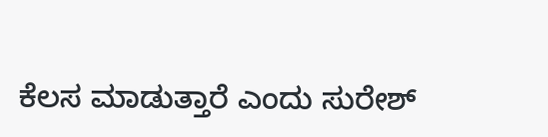ಕೆಲಸ ಮಾಡುತ್ತಾರೆ ಎಂದು ಸುರೇಶ್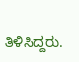ತಿಳಿಸಿದ್ದರು.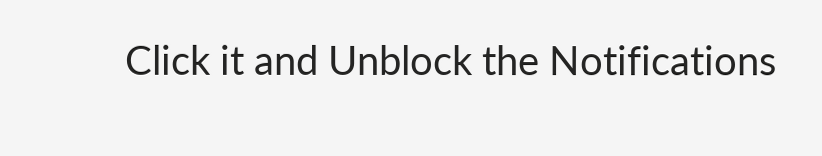Click it and Unblock the Notifications